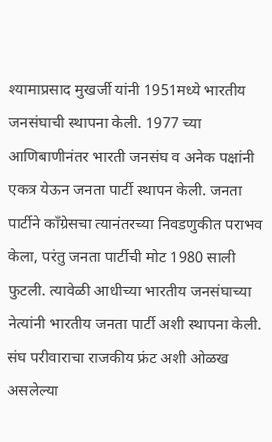श्यामाप्रसाद मुखर्जी यांनी 1951मध्ये भारतीय जनसंघाची स्थापना केली. 1977 च्या आणिबाणीनंतर भारती जनसंघ व अनेक पक्षांनी एकत्र येऊन जनता पार्टी स्थापन केली. जनता पार्टीने काँग्रेसचा त्यानंतरच्या निवडणुकीत पराभव केला, परंतु जनता पार्टीची मोट 1980 साली फुटली. त्यावेळी आधीच्या भारतीय जनसंघाच्या नेत्यांनी भारतीय जनता पार्टी अशी स्थापना केली. संघ परीवाराचा राजकीय फ्रंट अशी ओळख असलेल्या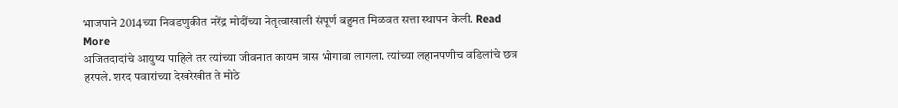भाजपाने 2014च्या निवडणुकीत नरेंद्र मोदींच्या नेतृत्वाखाली संपूर्ण बहुमत मिळवत सत्ता स्थापन केली. Read More
अजितदादांचे आयुष्य पाहिले तर त्यांच्या जीवनात कायम त्रास भोगावा लागला. त्यांच्या लहानपणीच वडिलांचे छत्र हरपले. शरद पवारांच्या देखरेखीत ते मोठे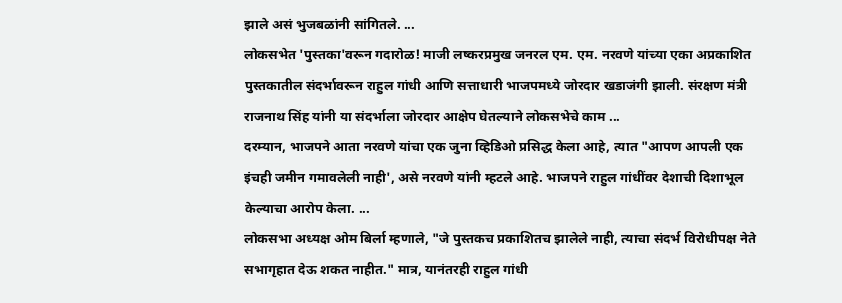झाले असं भुजबळांनी सांगितले. ...
लोकसभेत 'पुस्तका'वरून गदारोळ! माजी लष्करप्रमुख जनरल एम. एम. नरवणे यांच्या एका अप्रकाशित पुस्तकातील संदर्भावरून राहुल गांधी आणि सत्ताधारी भाजपमध्ये जोरदार खडाजंगी झाली. संरक्षण मंत्री राजनाथ सिंह यांनी या संदर्भाला जोरदार आक्षेप घेतल्याने लोकसभेचे काम ...
दरम्यान, भाजपने आता नरवणे यांचा एक जुना व्हिडिओ प्रसिद्ध केला आहे, त्यात "आपण आपली एक इंचही जमीन गमावलेली नाही', असे नरवणे यांनी म्हटले आहे. भाजपने राहुल गांधींवर देशाची दिशाभूल केल्याचा आरोप केला. ...
लोकसभा अध्यक्ष ओम बिर्ला म्हणाले, "जे पुस्तकच प्रकाशितच झालेले नाही, त्याचा संदर्भ विरोधीपक्ष नेते सभागृहात देऊ शकत नाहीत." मात्र, यानंतरही राहुल गांधी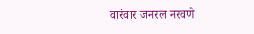वारंवार जनरल नरवणे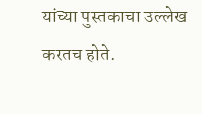यांच्या पुस्तकाचा उल्लेख करतच होते.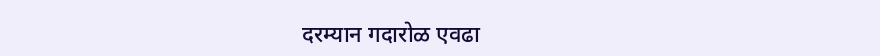दरम्यान गदारोळ एवढा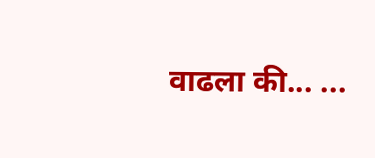वाढला की... ...